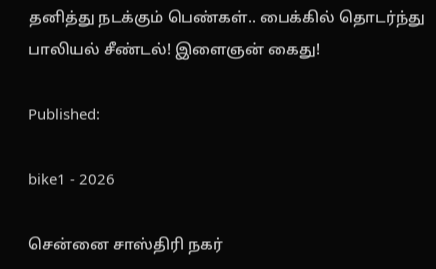தனித்து நடக்கும் பெண்கள்.. பைக்கில் தொடர்ந்து பாலியல் சீண்டல்! இளைஞன் கைது!

Published:

bike1 - 2026

சென்னை சாஸ்திரி நகர்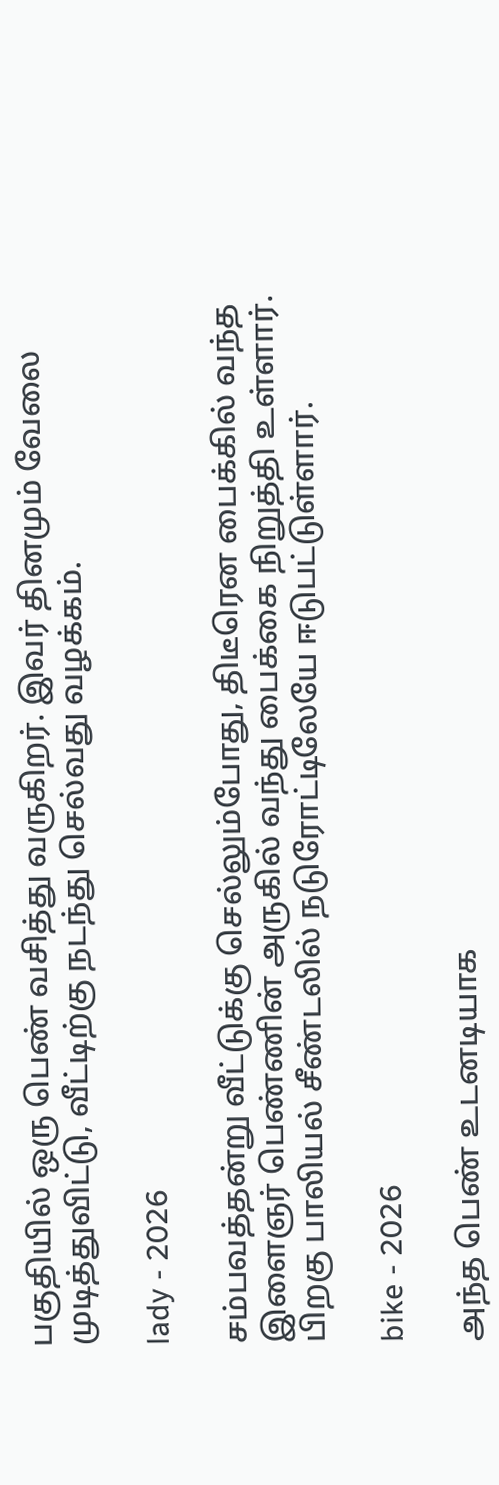பகுதியில் ஒரு பெண் வசித்து வருகிறர். இவர் தினமும் வேலை முடித்துவிட்டு, வீட்டிற்கு நடந்து செல்வது வழக்கம்.

lady - 2026

சம்பவத்தன்று வீட்டுக்கு செல்லும்போது, திடீரென பைக்கில் வந்த இளைஞர் பெண்ணின் அருகில் வந்து பைக்கை நிறுத்தி உள்ளார். பிறகு பாலியல் சீண்டலில் நடுரோட்டிலேயே ஈடுபட்டுள்ளார்.

bike - 2026

அந்த பெண் உடனடியாக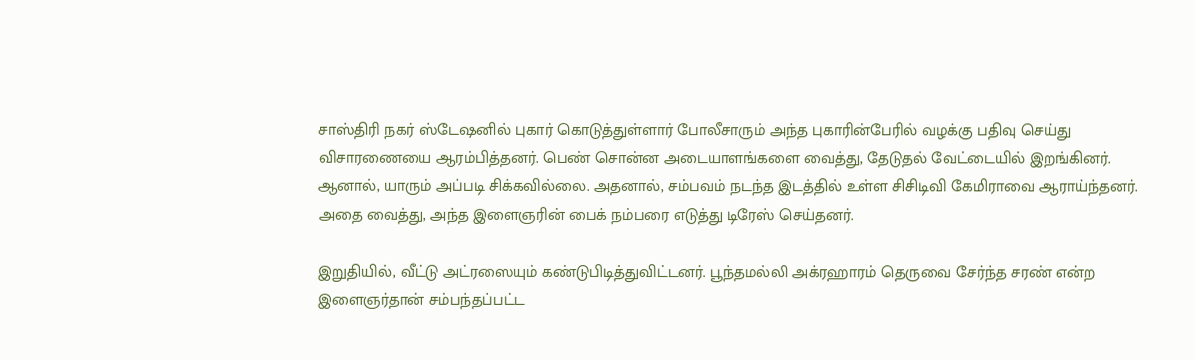சாஸ்திரி நகர் ஸ்டேஷனில் புகார் கொடுத்துள்ளார் போலீசாரும் அந்த புகாரின்பேரில் வழக்கு பதிவு செய்து விசாரணையை ஆரம்பித்தனர். பெண் சொன்ன அடையாளங்களை வைத்து, தேடுதல் வேட்டையில் இறங்கினர். ஆனால், யாரும் அப்படி சிக்கவில்லை. அதனால், சம்பவம் நடந்த இடத்தில் உள்ள சிசிடிவி கேமிராவை ஆராய்ந்தனர். அதை வைத்து, அந்த இளைஞரின் பைக் நம்பரை எடுத்து டிரேஸ் செய்தனர்.

இறுதியில், வீட்டு அட்ரஸையும் கண்டுபிடித்துவிட்டனர். பூந்தமல்லி அக்ரஹாரம் தெருவை சேர்ந்த சரண் என்ற இளைஞர்தான் சம்பந்தப்பட்ட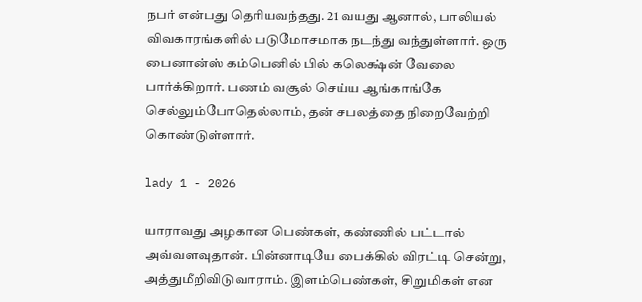நபர் என்பது தெரியவந்தது. 21 வயது ஆனால், பாலியல் விவகாரங்களில் படுமோசமாக நடந்து வந்துள்ளார். ஒரு பைனான்ஸ் கம்பெனில் பில் கலெக்ஷ்ன் வேலை பார்க்கிறார். பணம் வசூல் செய்ய ஆங்காங்கே செல்லும்போதெல்லாம், தன் சபலத்தை நிறைவேற்றி கொண்டுள்ளார்.

lady 1 - 2026

யாராவது அழகான பெண்கள், கண்ணில் பட்டால் அவ்வளவுதான். பின்னாடியே பைக்கில் விரட்டி சென்று, அத்துமீறிவிடுவாராம். இளம்பெண்கள், சிறுமிகள் என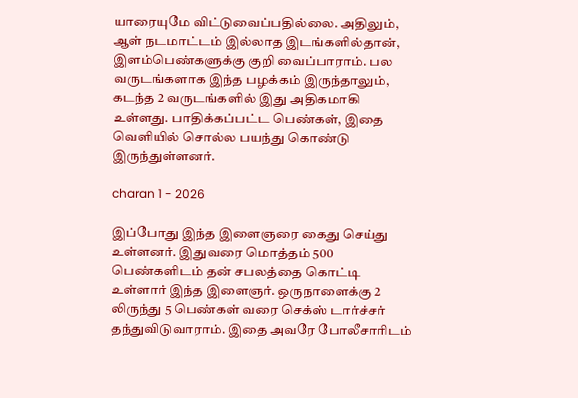யாரையுமே விட்டுவைப்பதில்லை. அதிலும், ஆள் நடமாட்டம் இல்லாத இடங்களில்தான், இளம்பெண்களுக்கு குறி வைப்பாராம். பல வருடங்களாக இந்த பழக்கம் இருந்தாலும், கடந்த 2 வருடங்களில் இது அதிகமாகி உள்ளது. பாதிக்கப்பட்ட பெண்கள், இதை வெளியில் சொல்ல பயந்து கொண்டு இருந்துள்ளனர்.

charan 1 - 2026

இப்போது இந்த இளைஞரை கைது செய்து உள்ளனர். இதுவரை மொத்தம் 500 பெண்களிடம் தன் சபலத்தை கொட்டி உள்ளார் இந்த இளைஞர். ஒருநாளைக்கு 2 லிருந்து 5 பெண்கள் வரை செக்ஸ் டார்ச்சர் தந்துவிடுவாராம். இதை அவரே போலீசாரிடம்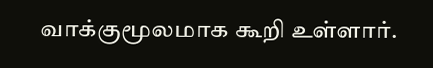வாக்குமூலமாக கூறி உள்ளார்.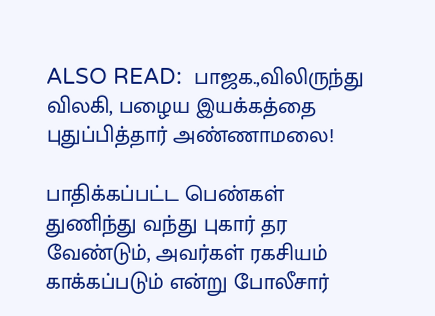ALSO READ:  பாஜக.,விலிருந்து விலகி, பழைய இயக்கத்தை புதுப்பித்தார் அண்ணாமலை!

பாதிக்கப்பட்ட பெண்கள் துணிந்து வந்து புகார் தர வேண்டும், அவர்கள் ரகசியம் காக்கப்படும் என்று போலீசார்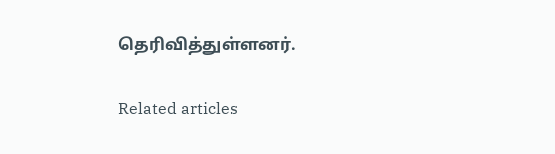தெரிவித்துள்ளனர்.

Related articles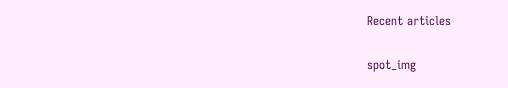Recent articles

spot_img